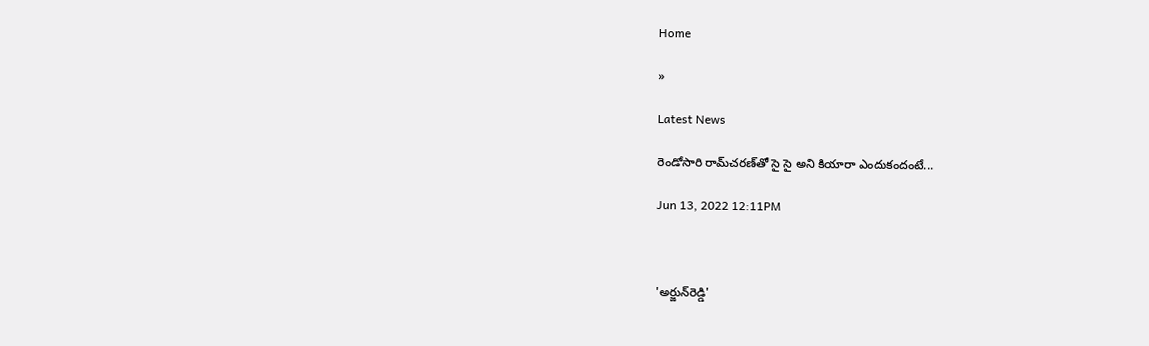Home

»

Latest News

రెండోసారి రామ్‌చ‌ర‌ణ్‌తో సై సై అని కియారా ఎందుకందంటే...

Jun 13, 2022 12:11PM



'అర్జున్‌రెడ్డి'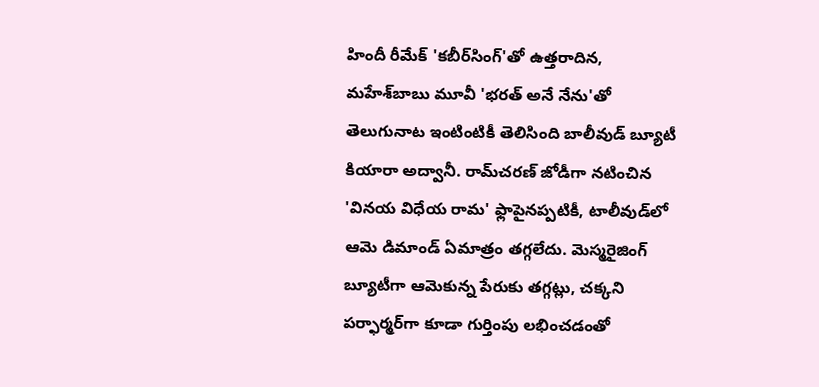హిందీ రీమేక్ 'క‌బీర్‌సింగ్‌'తో ఉత్త‌రాదిన‌, మ‌హేశ్‌బాబు మూవీ 'భ‌ర‌త్ అనే నేను'తో తెలుగునాట ఇంటింటికీ తెలిసింది బాలీవుడ్ బ్యూటీ కియారా అద్వానీ. రామ్‌చ‌ర‌ణ్ జోడీగా న‌టించిన 'విన‌య విధేయ రామ' ఫ్లాపైన‌ప్ప‌టికీ, టాలీవుడ్‌లో ఆమె డిమాండ్ ఏమాత్రం త‌గ్గలేదు. మెస్మ‌రైజింగ్ బ్యూటీగా ఆమెకున్న పేరుకు త‌గ్గ‌ట్లు, చ‌క్క‌ని ప‌ర్ఫార్మ‌ర్‌గా కూడా గుర్తింపు ల‌భించ‌డంతో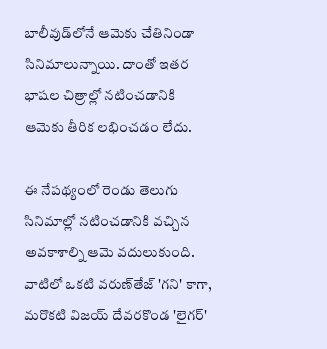బాలీవుడ్‌లోనే ఆమెకు చేతినిండా సినిమాలున్నాయి. దాంతో ఇత‌ర భాష‌ల చిత్రాల్లో న‌టించ‌డానికి ఆమెకు తీరిక ల‌భించ‌డం లేదు.

ఈ నేప‌థ్యంలో రెండు తెలుగు సినిమాల్లో న‌టించ‌డానికి వ‌చ్చిన అవ‌కాశాల్ని ఆమె వ‌దులుకుంది. వాటిలో ఒక‌టి వ‌రుణ్‌తేజ్ 'గ‌ని' కాగా, మ‌రొక‌టి విజ‌య్ దేవ‌ర‌కొండ 'లైగ‌ర్'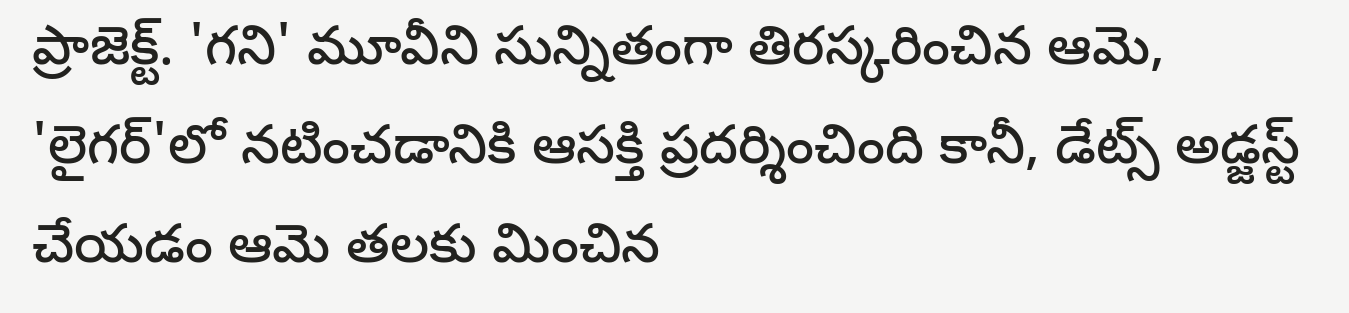ప్రాజెక్ట్‌. 'గ‌ని' మూవీని సున్నితంగా తిర‌స్క‌రించిన ఆమె, 'లైగ‌ర్‌'లో న‌టించ‌డానికి ఆస‌క్తి ప్ర‌ద‌ర్శించింది కానీ, డేట్స్ అడ్జ‌స్ట్ చేయ‌డం ఆమె త‌ల‌కు మించిన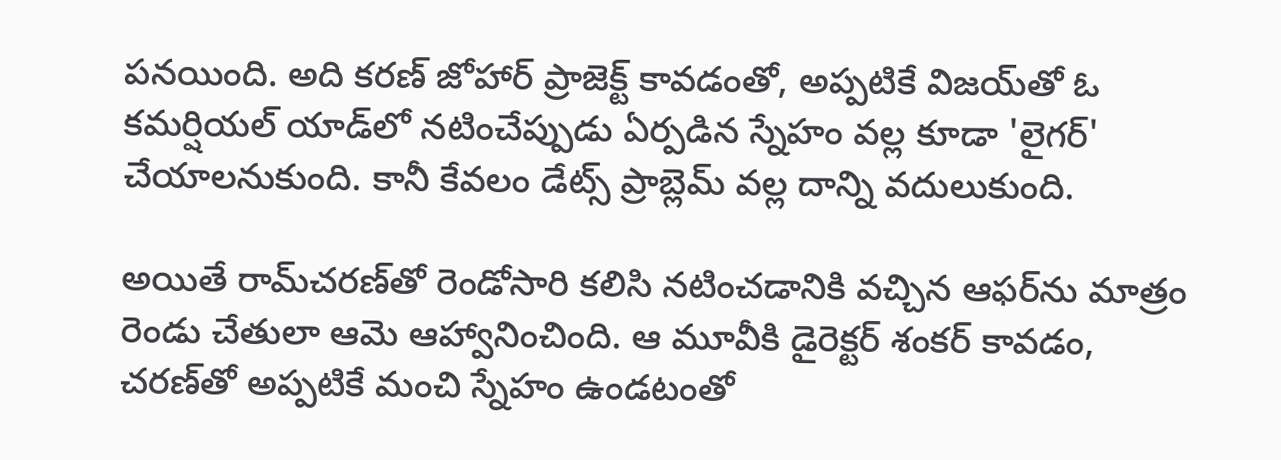ప‌న‌యింది. అది క‌ర‌ణ్ జోహార్ ప్రాజెక్ట్ కావ‌డంతో, అప్ప‌టికే విజ‌య్‌తో ఓ క‌మ‌ర్షియ‌ల్ యాడ్‌లో న‌టించేప్పుడు ఏర్ప‌డిన స్నేహం వ‌ల్ల కూడా 'లైగ‌ర్' చేయాల‌నుకుంది. కానీ కేవ‌లం డేట్స్ ప్రాబ్లెమ్ వ‌ల్ల దాన్ని వ‌దులుకుంది.

అయితే రామ్‌చ‌ర‌ణ్‌తో రెండోసారి క‌లిసి న‌టించ‌డానికి వ‌చ్చిన ఆఫ‌ర్‌ను మాత్రం రెండు చేతులా ఆమె ఆహ్వానించింది. ఆ మూవీకి డైరెక్ట‌ర్ శంక‌ర్ కావ‌డం, చ‌ర‌ణ్‌తో అప్ప‌టికే మంచి స్నేహం ఉండ‌టంతో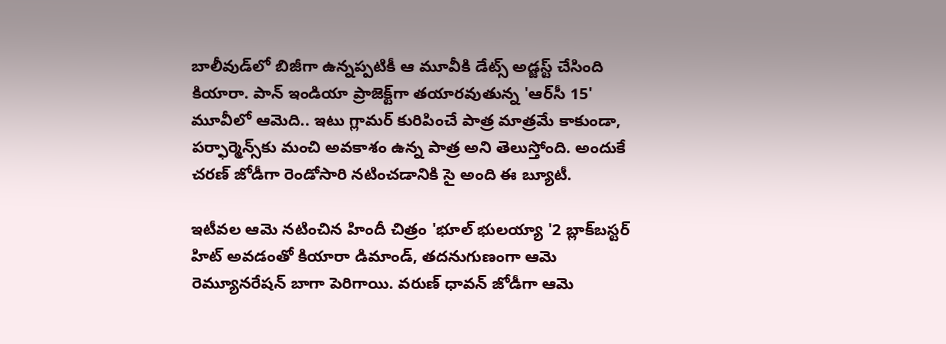బాలీవుడ్‌లో బిజీగా ఉన్న‌ప్ప‌టికీ ఆ మూవీకి డేట్స్ అడ్జ‌స్ట్ చేసింది కియారా. పాన్ ఇండియా ప్రాజెక్ట్‌గా త‌యార‌వుతున్న 'ఆర్‌సీ 15' మూవీలో ఆమెది.. ఇటు గ్లామ‌ర్ కురిపించే పాత్ర మాత్ర‌మే కాకుండా, ప‌ర్ఫార్మెన్స్‌కు మంచి అవ‌కాశం ఉన్న పాత్ర అని తెలుస్తోంది. అందుకే చ‌ర‌ణ్ జోడీగా రెండోసారి న‌టించ‌డానికి సై అంది ఈ బ్యూటీ.

ఇటీవ‌ల ఆమె న‌టించిన హిందీ చిత్రం 'భూల్ భుల‌య్యా '2 బ్లాక్‌బ‌స్ట‌ర్ హిట్ అవ‌డంతో కియారా డిమాండ్‌, త‌ద‌నుగుణంగా ఆమె రెమ్యూన‌రేష‌న్ బాగా పెరిగాయి. వరుణ్ ధావ‌న్ జోడీగా ఆమె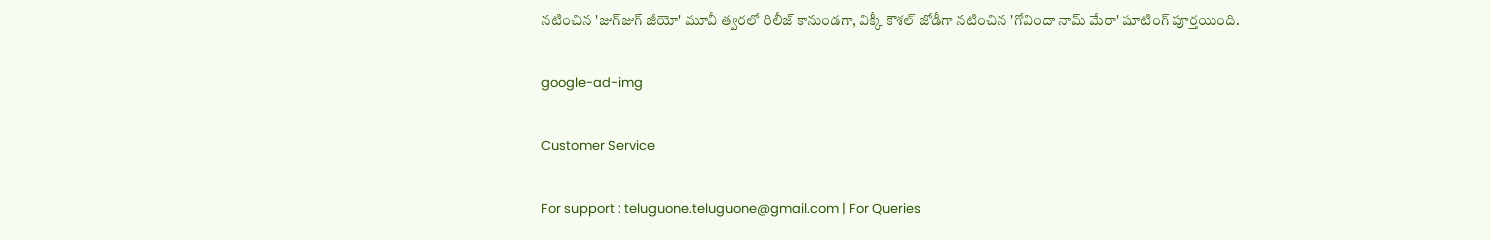న‌టించిన 'జుగ్‌జుగ్ జీయో' మూవీ త్వ‌ర‌లో రిలీజ్ కానుండ‌గా, విక్కీ కౌశ‌ల్ జోడీగా న‌టించిన 'గోవిందా నామ్ మేరా' షూటింగ్ పూర్త‌యింది.

google-ad-img

Customer Service

For support : teluguone.teluguone@gmail.com | For Queries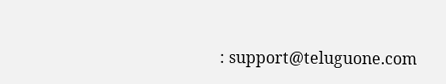: support@teluguone.com